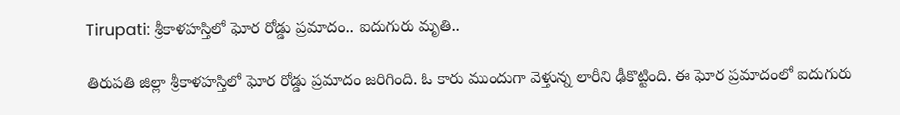Tirupati: శ్రీకాళహస్తిలో ఘోర రోడ్డు ప్రమాదం.. ఐదుగురు మృతి..

తిరుపతి జిల్లా శ్రీకాళహస్తిలో ఘోర రోడ్డు ప్రమాదం జరిగింది. ఓ కారు ముందుగా వెళ్తున్న లారీని ఢీకొట్టింది. ఈ ఘోర ప్రమాదంలో ఐదుగురు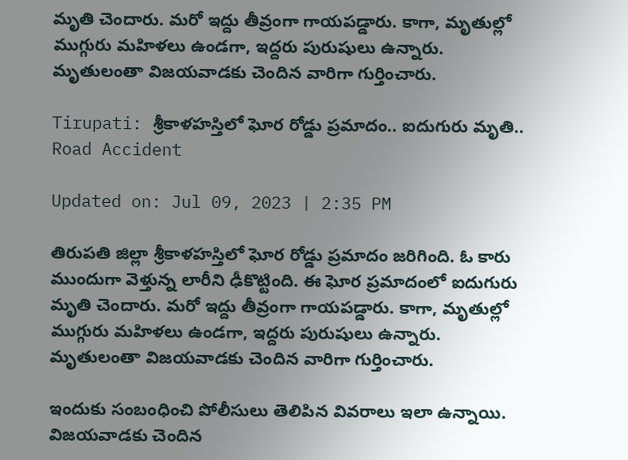మృతి చెందారు. మరో ఇద్దు తీవ్రంగా గాయపడ్డారు. కాగా, మృతుల్లో ముగ్గురు మహిళలు ఉండగా, ఇద్దరు పురుషులు ఉన్నారు. మృతులంతా విజయవాడకు చెందిన వారిగా గుర్తించారు.

Tirupati: శ్రీకాళహస్తిలో ఘోర రోడ్డు ప్రమాదం.. ఐదుగురు మృతి..
Road Accident

Updated on: Jul 09, 2023 | 2:35 PM

తిరుపతి జిల్లా శ్రీకాళహస్తిలో ఘోర రోడ్డు ప్రమాదం జరిగింది. ఓ కారు ముందుగా వెళ్తున్న లారీని ఢీకొట్టింది. ఈ ఘోర ప్రమాదంలో ఐదుగురు మృతి చెందారు. మరో ఇద్దు తీవ్రంగా గాయపడ్డారు. కాగా, మృతుల్లో ముగ్గురు మహిళలు ఉండగా, ఇద్దరు పురుషులు ఉన్నారు. మృతులంతా విజయవాడకు చెందిన వారిగా గుర్తించారు.

ఇందుకు సంబంధించి పోలీసులు తెలిపిన వివరాలు ఇలా ఉన్నాయి. విజయవాడకు చెందిన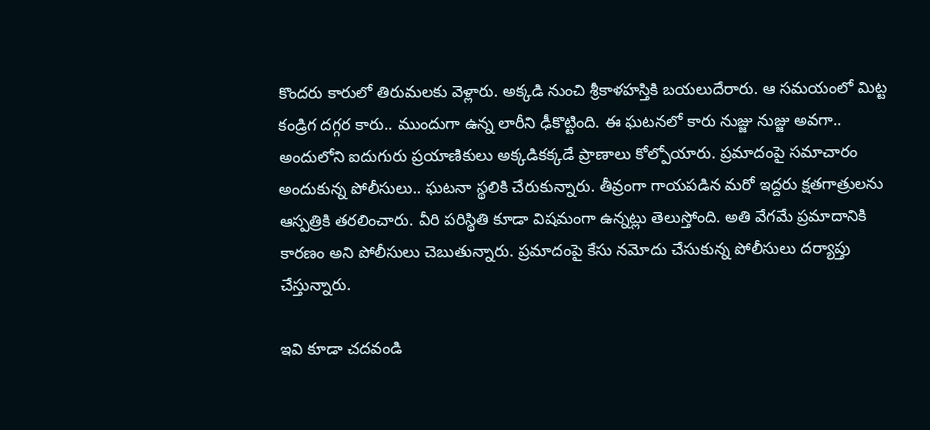కొందరు కారులో తిరుమలకు వెళ్లారు. అక్కడి నుంచి శ్రీకాళహస్తికి బయలుదేరారు. ఆ సమయంలో మిట్ట కండ్రిగ దగ్గర కారు.. ముందుగా ఉన్న లారీని ఢీకొట్టింది. ఈ ఘటనలో కారు నుజ్జు నుజ్జు అవగా.. అందులోని ఐదుగురు ప్రయాణికులు అక్కడికక్కడే ప్రాణాలు కోల్పోయారు. ప్రమాదంపై సమాచారం అందుకున్న పోలీసులు.. ఘటనా స్థలికి చేరుకున్నారు. తీవ్రంగా గాయపడిన మరో ఇద్దరు క్షతగాత్రులను ఆస్పత్రికి తరలించారు. వీరి పరిస్థితి కూడా విషమంగా ఉన్నట్లు తెలుస్తోంది. అతి వేగమే ప్రమాదానికి కారణం అని పోలీసులు చెబుతున్నారు. ప్రమాదంపై కేసు నమోదు చేసుకున్న పోలీసులు దర్యాప్తు చేస్తున్నారు.

ఇవి కూడా చదవండి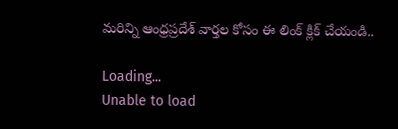మరిన్ని ఆంధ్రప్రదేశ్ వార్తల కోసం ఈ లింక్ క్లిక్ చేయండి..

Loading...
Unable to load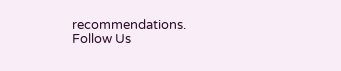recommendations.
Follow Us